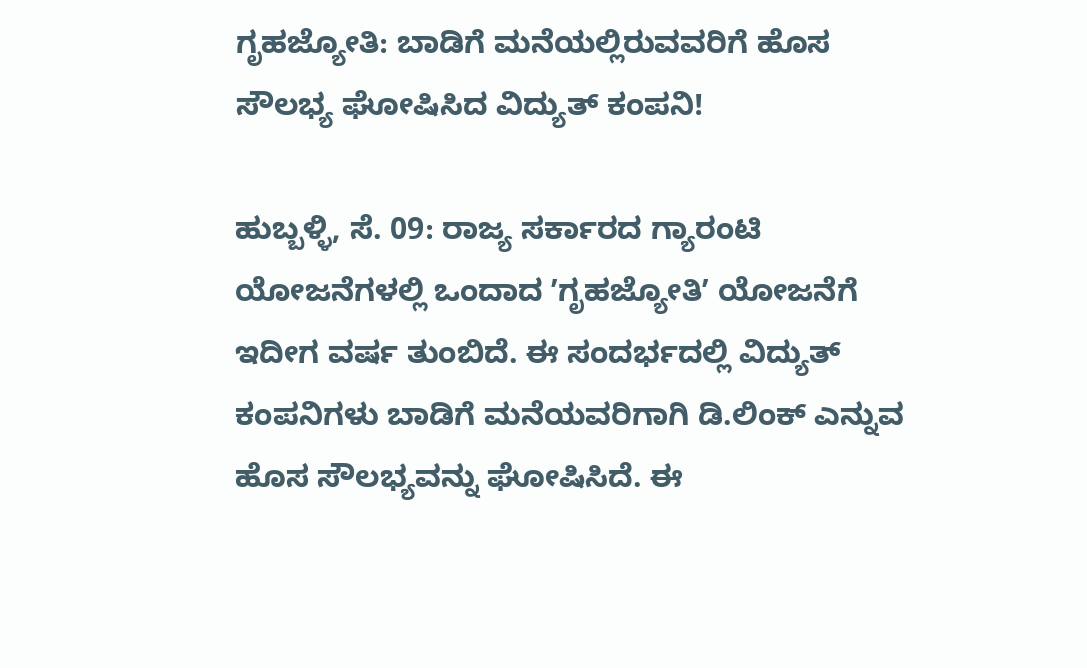ಗೃಹಜ್ಯೋತಿ: ಬಾಡಿಗೆ ಮನೆಯಲ್ಲಿರುವವರಿಗೆ ಹೊಸ ಸೌಲಭ್ಯ ಘೋಷಿಸಿದ ವಿದ್ಯುತ್‌ ಕಂಪನಿ!

ಹುಬ್ಬಳ್ಳಿ, ಸೆ. 09: ರಾಜ್ಯ ಸರ್ಕಾರದ ಗ್ಯಾರಂಟಿ ಯೋಜನೆಗಳಲ್ಲಿ ಒಂದಾದ ʼಗೃಹಜ್ಯೋತಿʼ ಯೋಜನೆಗೆ ಇದೀಗ ವರ್ಷ ತುಂಬಿದೆ. ಈ ಸಂದರ್ಭದಲ್ಲಿ ವಿದ್ಯುತ್‌ ಕಂಪನಿಗಳು ಬಾಡಿಗೆ ಮನೆಯವರಿಗಾಗಿ ಡಿ.ಲಿಂಕ್‌ ಎನ್ನುವ ಹೊಸ ಸೌಲಭ್ಯವನ್ನು ಘೋಷಿಸಿದೆ. ಈ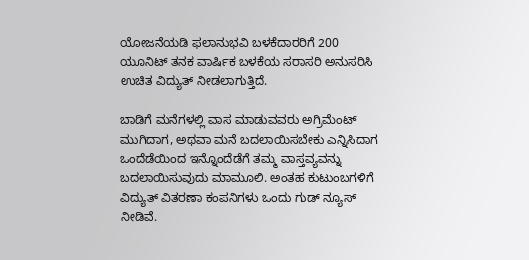ಯೋಜನೆಯಡಿ ಫಲಾನುಭವಿ ಬಳಕೆದಾರರಿಗೆ 200 ಯೂನಿಟ್‌ ತನಕ ವಾರ್ಷಿಕ ಬಳಕೆಯ ಸರಾಸರಿ ಅನುಸರಿಸಿ ಉಚಿತ ವಿದ್ಯುತ್‌ ನೀಡಲಾಗುತ್ತಿದೆ.

ಬಾಡಿಗೆ ಮನೆಗಳಲ್ಲಿ ವಾಸ ಮಾಡುವವರು ಅಗ್ರಿಮೆಂಟ್‌ ಮುಗಿದಾಗ, ಅಥವಾ ಮನೆ ಬದಲಾಯಿಸಬೇಕು ಎನ್ನಿಸಿದಾಗ ಒಂದೆಡೆಯಿಂದ ಇನ್ನೊಂದೆಡೆಗೆ ತಮ್ಮ ವಾಸ್ತವ್ಯವನ್ನು ಬದಲಾಯಿಸುವುದು ಮಾಮೂಲಿ. ಅಂತಹ ಕುಟುಂಬಗಳಿಗೆ ವಿದ್ಯುತ್‌ ವಿತರಣಾ ಕಂಪನಿಗಳು ಒಂದು ಗುಡ್‌ ನ್ಯೂಸ್‌ ನೀಡಿವೆ.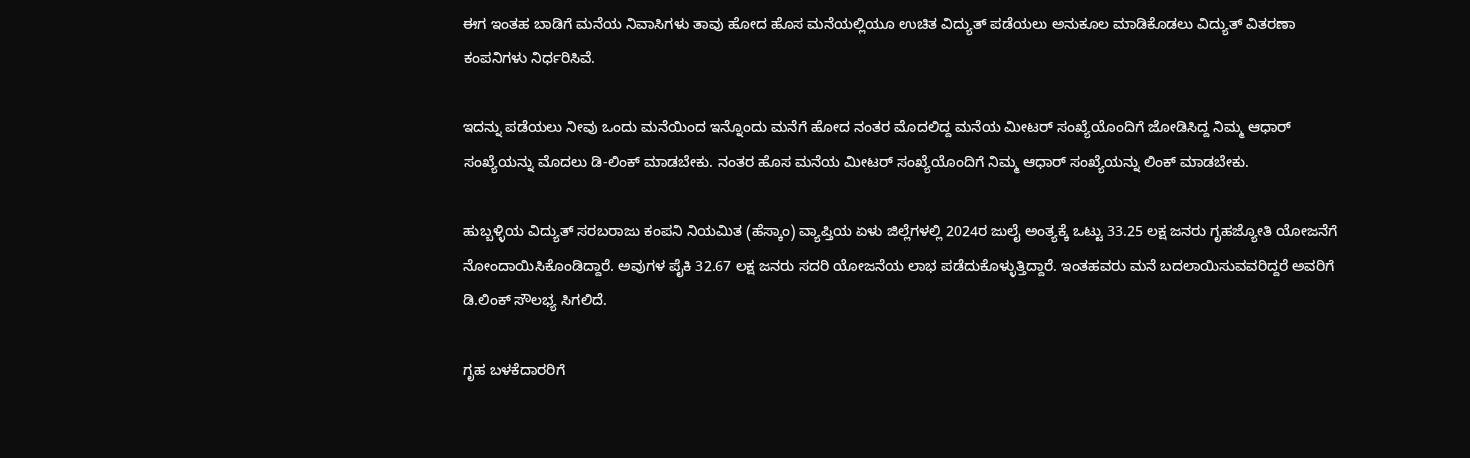ಈಗ ಇಂತಹ ಬಾಡಿಗೆ ಮನೆಯ ನಿವಾಸಿಗಳು ತಾವು ಹೋದ ಹೊಸ ಮನೆಯಲ್ಲಿಯೂ ಉಚಿತ ವಿದ್ಯುತ್‌ ಪಡೆಯಲು ಅನುಕೂಲ ಮಾಡಿಕೊಡಲು ವಿದ್ಯುತ್‌ ವಿತರಣಾ ಕಂಪನಿಗಳು ನಿರ್ಧರಿಸಿವೆ.

ಇದನ್ನು ಪಡೆಯಲು ನೀವು ಒಂದು ಮನೆಯಿಂದ ಇನ್ನೊಂದು ಮನೆಗೆ ಹೋದ ನಂತರ ಮೊದಲಿದ್ದ ಮನೆಯ ಮೀಟರ್‌ ಸಂಖ್ಯೆಯೊಂದಿಗೆ ಜೋಡಿಸಿದ್ದ ನಿಮ್ಮ ಆಧಾರ್‌ ಸಂಖ್ಯೆಯನ್ನು ಮೊದಲು ಡಿ-ಲಿಂಕ್‌ ಮಾಡಬೇಕು. ನಂತರ ಹೊಸ ಮನೆಯ ಮೀಟರ್‌ ಸಂಖ್ಯೆಯೊಂದಿಗೆ ನಿಮ್ಮ ಆಧಾರ್‌ ಸಂಖ್ಯೆಯನ್ನು ಲಿಂಕ್‌ ಮಾಡಬೇಕು.

ಹುಬ್ಬಳ್ಳಿಯ ವಿದ್ಯುತ್ ಸರಬರಾಜು ಕಂಪನಿ ನಿಯಮಿತ (ಹೆಸ್ಕಾಂ) ವ್ಯಾಪ್ತಿಯ ಏಳು ಜಿಲ್ಲೆಗಳಲ್ಲಿ 2024ರ ಜುಲೈ ಅಂತ್ಯಕ್ಕೆ ಒಟ್ಟು 33.25 ಲಕ್ಷ ಜನರು ಗೃಹಜ್ಯೋತಿ ಯೋಜನೆಗೆ ನೋಂದಾಯಿಸಿಕೊಂಡಿದ್ದಾರೆ. ಅವುಗಳ ಪೈಕಿ 32.67 ಲಕ್ಷ ಜನರು ಸದರಿ ಯೋಜನೆಯ ಲಾಭ ಪಡೆದುಕೊಳ್ಳುತ್ತಿದ್ದಾರೆ. ಇಂತಹವರು ಮನೆ ಬದಲಾಯಿಸುವವರಿದ್ದರೆ ಅವರಿಗೆ ಡಿ.ಲಿಂಕ್ ಸೌಲಭ್ಯ ಸಿಗಲಿದೆ.

ಗೃಹ ಬಳಕೆದಾರರಿಗೆ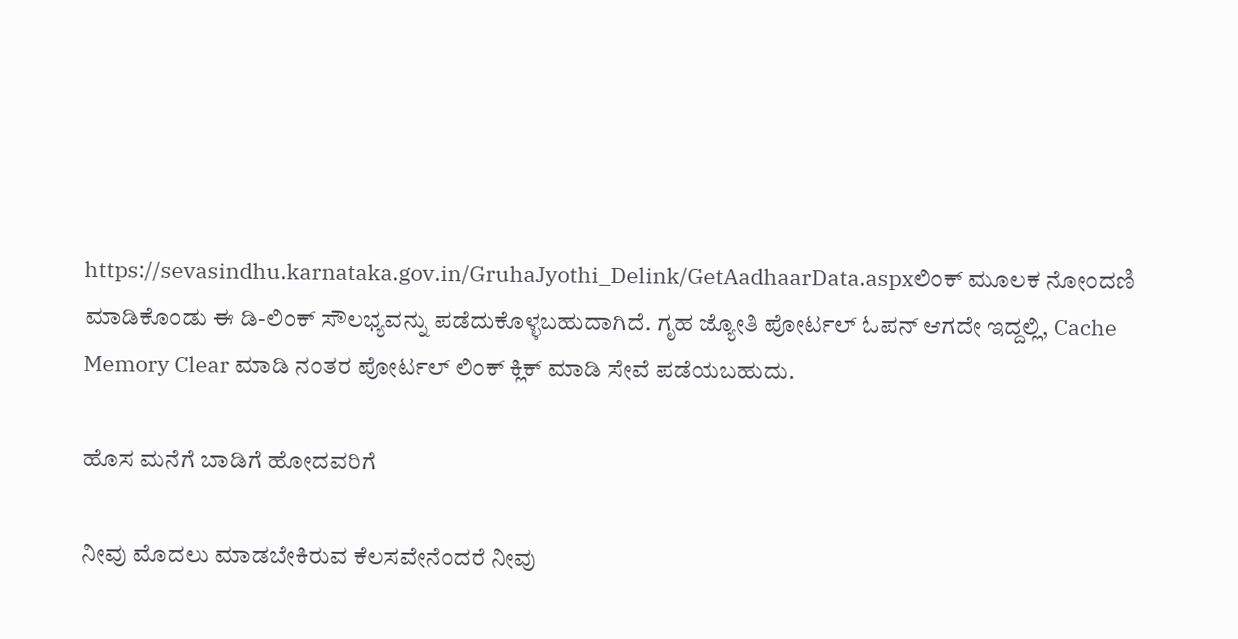https://sevasindhu.karnataka.gov.in/GruhaJyothi_Delink/GetAadhaarData.aspxಲಿಂಕ್ ಮೂಲಕ ನೋಂದಣಿ ಮಾಡಿಕೊಂಡು ಈ ಡಿ-ಲಿಂಕ್ ಸೌಲಭ್ಯವನ್ನು ಪಡೆದುಕೊಳ್ಳಬಹುದಾಗಿದೆ. ಗೃಹ ಜ್ಯೋತಿ ಪೋರ್ಟಲ್ ಓಪನ್ ಆಗದೇ ಇದ್ದಲ್ಲಿ, Cache Memory Clear ಮಾಡಿ ನಂತರ ಪೋರ್ಟಲ್ ಲಿಂಕ್ ಕ್ಲಿಕ್ ಮಾಡಿ ಸೇವೆ ಪಡೆಯಬಹುದು.

ಹೊಸ ಮನೆಗೆ ಬಾಡಿಗೆ ಹೋದವರಿಗೆ

ನೀವು ಮೊದಲು ಮಾಡಬೇಕಿರುವ ಕೆಲಸವೇನೆಂದರೆ ನೀವು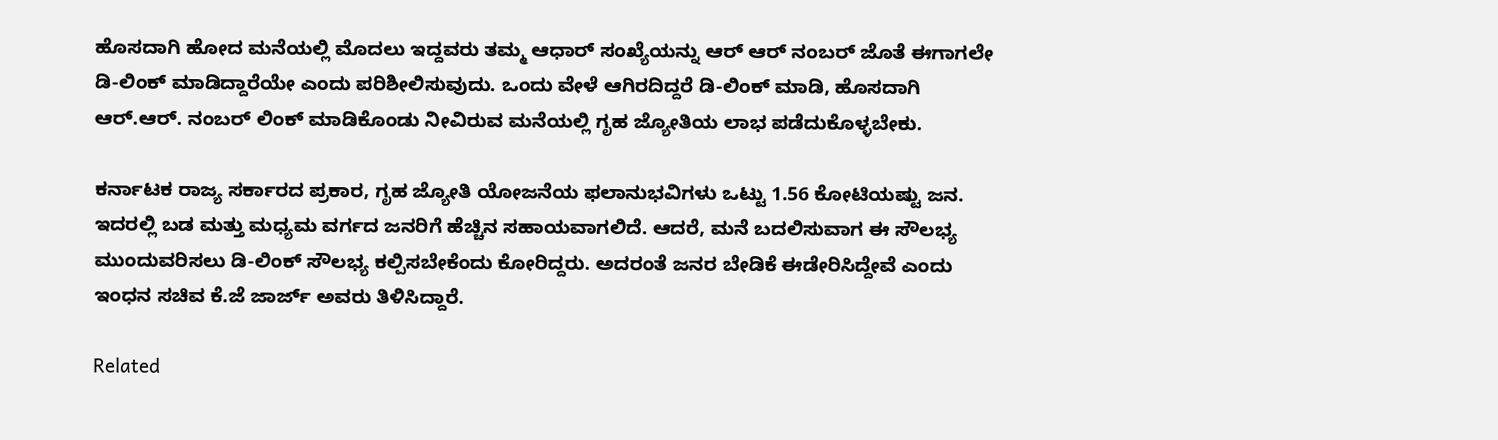ಹೊಸದಾಗಿ ಹೋದ ಮನೆಯಲ್ಲಿ ಮೊದಲು ಇದ್ದವರು ತಮ್ಮ ಆಧಾರ್‌ ಸಂಖ್ಯೆಯನ್ನು ಆರ್‌ ಆರ್‌ ನಂಬರ್‌ ಜೊತೆ ಈಗಾಗಲೇ ಡಿ-ಲಿಂಕ್‌ ಮಾಡಿದ್ದಾರೆಯೇ ಎಂದು ಪರಿಶೀಲಿಸುವುದು. ಒಂದು ವೇಳೆ ಆಗಿರದಿದ್ದರೆ ಡಿ-ಲಿಂಕ್ ಮಾಡಿ, ಹೊಸದಾಗಿ ಆರ್‌.ಆರ್‌. ನಂಬರ್‌ ಲಿಂಕ್ ಮಾಡಿಕೊಂಡು ನೀವಿರುವ ಮನೆಯಲ್ಲಿ ಗೃಹ ಜ್ಯೋತಿಯ ಲಾಭ ಪಡೆದುಕೊಳ್ಳಬೇಕು.

ಕರ್ನಾಟಕ ರಾಜ್ಯ ಸರ್ಕಾರದ ಪ್ರಕಾರ, ಗೃಹ ಜ್ಯೋತಿ ಯೋಜನೆಯ ಫಲಾನುಭವಿಗಳು ಒಟ್ಟು 1.56 ಕೋಟಿಯಷ್ಟು ಜನ. ಇದರಲ್ಲಿ ಬಡ ಮತ್ತು ಮಧ್ಯಮ ವರ್ಗದ ಜನರಿಗೆ ಹೆಚ್ಚಿನ ಸಹಾಯವಾಗಲಿದೆ. ಆದರೆ, ಮನೆ ಬದಲಿಸುವಾಗ ಈ ಸೌಲಭ್ಯ ಮುಂದುವರಿಸಲು ಡಿ-ಲಿಂಕ್‌ ಸೌಲಭ್ಯ ಕಲ್ಪಿಸಬೇಕೆಂದು ಕೋರಿದ್ದರು. ಅದರಂತೆ ಜನರ ಬೇಡಿಕೆ ಈಡೇರಿಸಿದ್ದೇವೆ ಎಂದು ಇಂಧನ ಸಚಿವ ಕೆ.ಜೆ ಜಾರ್ಜ್ ಅವರು ತಿಳಿಸಿದ್ದಾರೆ.

Related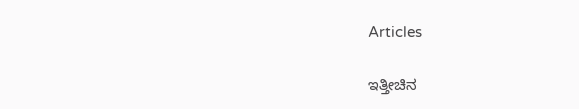Articles

ಇತ್ತೀಚಿನ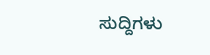ಸುದ್ದಿಗಳು